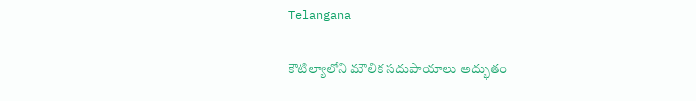Telangana

కౌటిల్యాలోని మౌలిక సదుపాయాలు అద్భుతం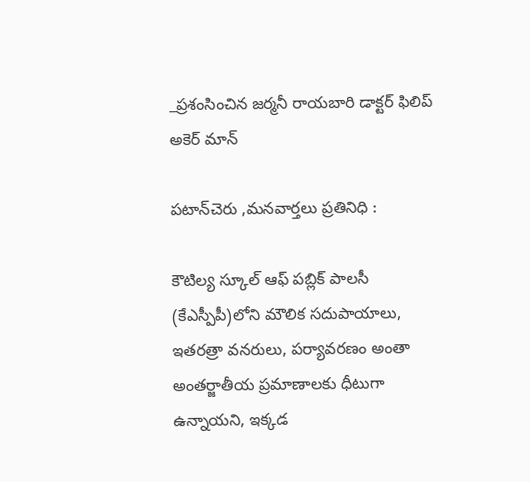_ప్రశంసించిన జర్మనీ రాయబారి డాక్టర్ ఫిలిప్ అకెర్ మాన్

పటాన్‌చెరు ,మనవార్తలు ప్రతినిధి :

కౌటిల్య స్కూల్ ఆఫ్ పబ్లిక్ పాలసీ (కేఎస్పీపీ)లోని మౌలిక సదుపాయాలు, ఇతరత్రా వనరులు, పర్యావరణం అంతా అంతర్జాతీయ ప్రమాణాలకు ధీటుగా ఉన్నాయని, ఇక్కడ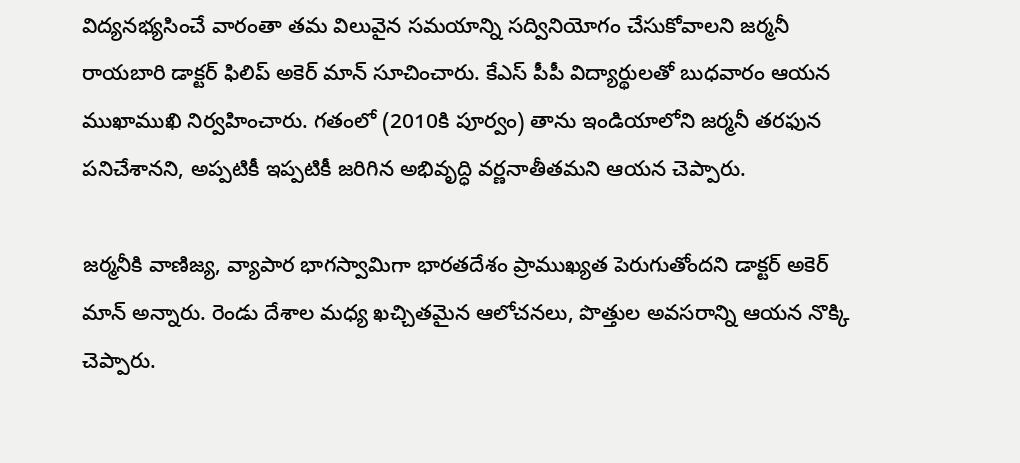విద్యనభ్యసించే వారంతా తమ విలువైన సమయాన్ని సద్వినియోగం చేసుకోవాలని జర్మనీ రాయబారి డాక్టర్ ఫిలిప్ అకెర్ మాన్ సూచించారు. కేఎస్ పీపీ విద్యార్థులతో బుధవారం ఆయన ముఖాముఖి నిర్వహించారు. గతంలో (2010కి పూర్వం) తాను ఇండియాలోని జర్మనీ తరఫున పనిచేశానని, అప్పటికీ ఇప్పటికీ జరిగిన అభివృద్ధి వర్ణనాతీతమని ఆయన చెప్పారు.

జర్మనీకి వాణిజ్య, వ్యాపార భాగస్వామిగా భారతదేశం ప్రాముఖ్యత పెరుగుతోందని డాక్టర్ అకెర్ మాన్ అన్నారు. రెండు దేశాల మధ్య ఖచ్చితమైన ఆలోచనలు, పొత్తుల అవసరాన్ని ఆయన నొక్కి చెప్పారు.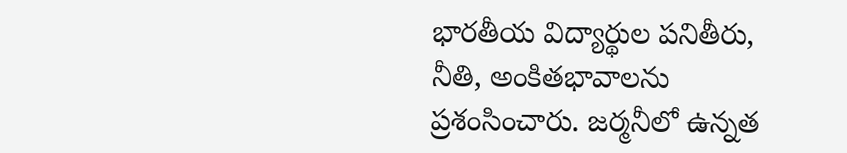భారతీయ విద్యార్థుల పనితీరు, నీతి, అంకితభావాలను ప్రశంసించారు. జర్మనీలో ఉన్నత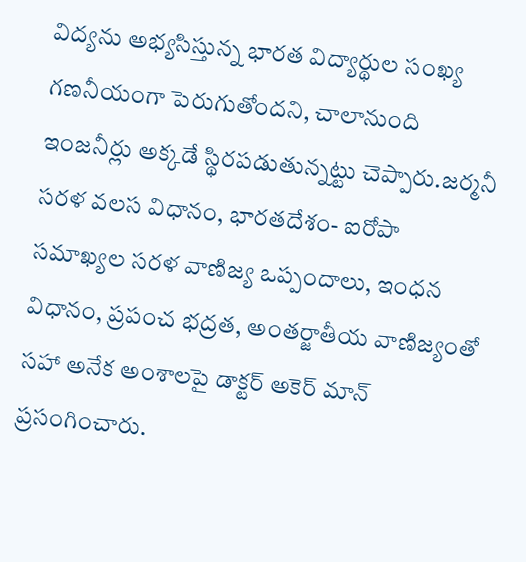విద్యను అభ్యసిస్తున్న భారత విద్యార్థుల సంఖ్య గణనీయంగా పెరుగుతోందని, చాలానుంది ఇంజనీర్లు అక్కడే స్థిరపడుతున్నట్టు చెప్పారు.జర్మనీ సరళ వలస విధానం, భారతదేశం- ఐరోపా సమాఖ్యల సరళ వాణిజ్య ఒప్పందాలు, ఇంధన విధానం, ప్రపంచ భద్రత, అంతర్జాతీయ వాణిజ్యంతో సహా అనేక అంశాలపై డాక్టర్ అకెర్ మాన్ ప్రసంగించారు.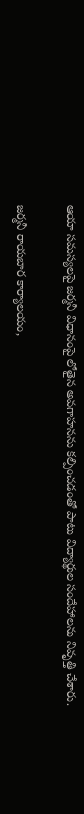ఆయా సమస్యలపై జర్మనీ విధానంపై లోతైన అవగాహనను కల్పించడంతో పాటు విద్యార్థుల సందేహాలను నివృత్తి చేశారు.

జర్మనీ రాయబార కార్యాలయం,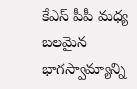కేఎస్ పీపీ మధ్య బలమైన భాగస్వామ్యాన్ని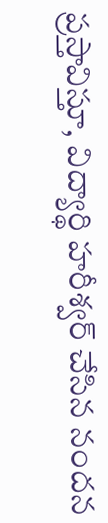ప్రస్తావిస్తూ, విద్యార్థి హరీశ్వర్ చేసిన నందన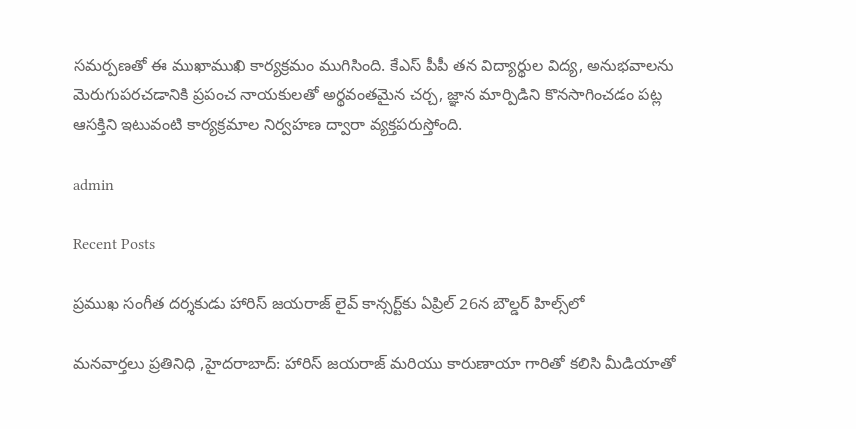సమర్పణతో ఈ ముఖాముఖి కార్యక్రమం ముగిసింది. కేఎస్ పీపీ తన విద్యార్థుల విద్య, అనుభవాలను మెరుగుపరచడానికి ప్రపంచ నాయకులతో అర్థవంతమైన చర్చ, జ్ఞాన మార్పిడిని కొనసాగించడం పట్ల ఆసక్తిని ఇటువంటి కార్యక్రమాల నిర్వహణ ద్వారా వ్యక్తపరుస్తోంది.

admin

Recent Posts

ప్రముఖ సంగీత దర్శకుడు హారిస్ జయరాజ్ లైవ్ కాన్సర్ట్‌కు ఏప్రిల్ 26న బౌల్డర్ హిల్స్‌లో

మనవార్తలు ప్రతినిధి ,హైదరాబాద్: హారిస్ జయరాజ్ మరియు కారుణాయా గారితో కలిసి మీడియాతో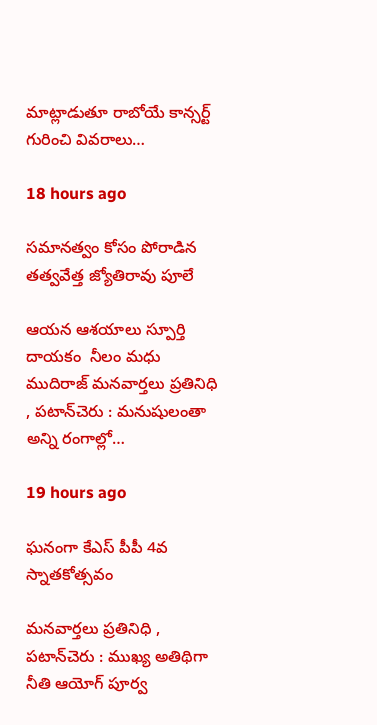మాట్లాడుతూ రాబోయే కాన్సర్ట్ గురించి వివరాలు…

18 hours ago

సమానత్వం కోసం పోరాడిన తత్వవేత్త జ్యోతిరావు పూలే

ఆయన ఆశయాలు స్పూర్తి దాయకం  నీలం మధు ముదిరాజ్ మనవార్తలు ప్రతినిధి , పటాన్‌చెరు : మనుషులంతా అన్ని రంగాల్లో…

19 hours ago

ఘనంగా కేఎస్ పీపీ 4వ స్నాతకోత్సవం

మనవార్తలు ప్రతినిధి , పటాన్‌చెరు : ముఖ్య అతిథిగా నీతి ఆయోగ్ పూర్వ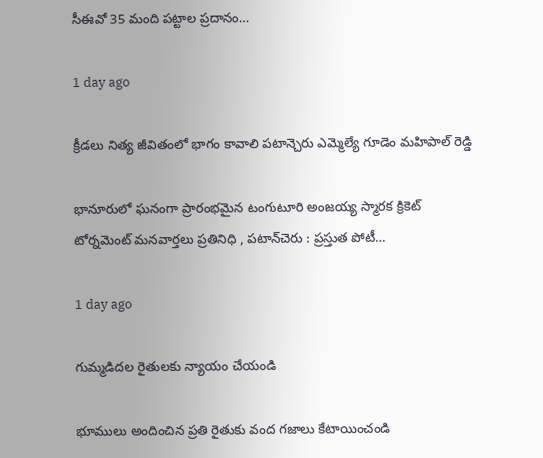సీఈవో 35 మంది పట్టాల ప్రదానం…

1 day ago

క్రీడలు నిత్య జీవితంలో భాగం కావాలి పటాన్చెరు ఎమ్మెల్యే గూడెం మహిపాల్ రెడ్డి

భానూరులో ఘనంగా ప్రారంభమైన టంగుటూరి అంజయ్య స్మారక క్రికెట్ టోర్నమెంట్ మనవార్తలు ప్రతినిధి , పటాన్‌చెరు : ప్రస్తుత పోటీ…

1 day ago

గుమ్మడిదల రైతులకు న్యాయం చేయండి

భూములు అందించిన ప్రతి రైతుకు వంద గజాలు కేటాయించండి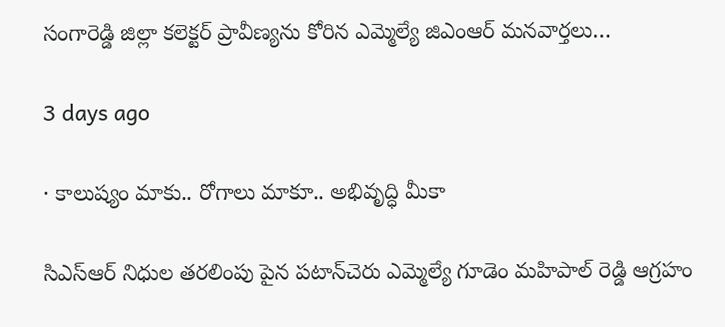సంగారెడ్డి జిల్లా కలెక్టర్ ప్రావీణ్యను కోరిన ఎమ్మెల్యే జిఎంఆర్ మనవార్తలు…

3 days ago

· కాలుష్యం మాకు.. రోగాలు మాకూ.. అభివృద్ధి మీకా

సిఎస్ఆర్ నిధుల తరలింపు పైన పటాన్‌చెరు ఎమ్మెల్యే గూడెం మహిపాల్ రెడ్డి ఆగ్రహం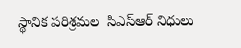స్థానిక పరిశ్రమల  సిఎస్ఆర్ నిధులు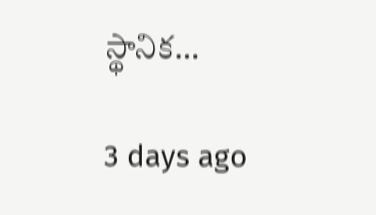స్థానిక…

3 days ago